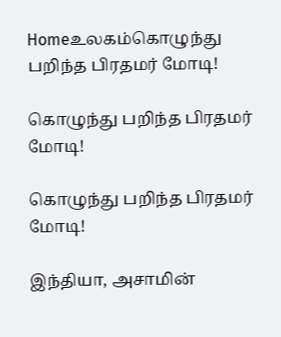Homeஉலகம்கொழுந்து பறிந்த பிரதமர் மோடி!

கொழுந்து பறிந்த பிரதமர் மோடி!

கொழுந்து பறிந்த பிரதமர் மோடி!

இந்தியா, அசாமின்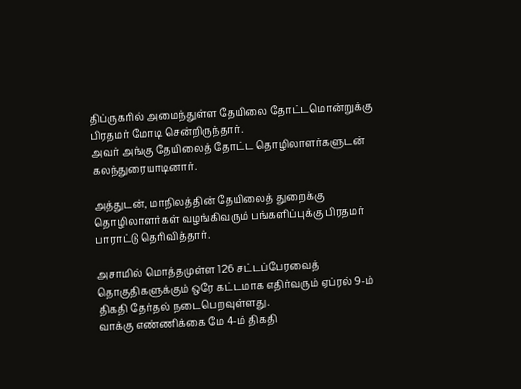திப்ருகரில் அமைந்துள்ள தேயிலை தோட்டமொன்றுக்கு பிரதமர் மோடி சென்றிருந்தார்.
அவர் அங்கு தேயிலைத் தோட்ட தொழிலாளர்களுடன் கலந்துரையாடினார்.

அத்துடன், மாநிலத்தின் தேயிலைத் துறைக்கு தொழிலாளர்கள் வழங்கிவரும் பங்களிப்புக்கு பிரதமர் பாராட்டு தெரிவித்தார்.

அசாமில் மொத்தமுள்ள 126 சட்டப்பேரவைத் தொகுதிகளுக்கும் ஒரே கட்டமாக எதிர்வரும் ஏப்ரல் 9-ம் திகதி தேர்தல் நடைபெறவுள்ளது.
வாக்கு எண்ணிக்கை மே 4-ம் திகதி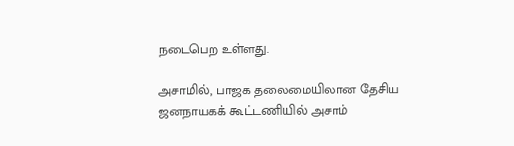நடைபெற உள்ளது.

அசாமில், பாஜக தலைமையிலான தேசிய ஜனநாயகக் கூட்டணியில் அசாம்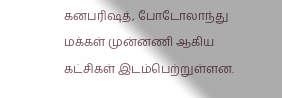கனபரிஷத், போடோலாந்து மக்கள் முன்னணி ஆகிய கட்சிகள் இடம்பெற்றுள்ளன.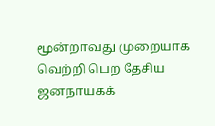மூன்றாவது முறையாக வெற்றி பெற தேசிய ஜனநாயகக்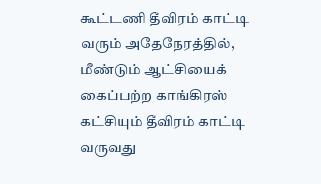கூட்டணி தீவிரம் காட்டி வரும் அதேநேரத்தில், மீண்டும் ஆட்சியைக் கைப்பற்ற காங்கிரஸ் கட்சியும் தீவிரம் காட்டி வருவது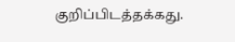குறிப்பிடத்தக்கது.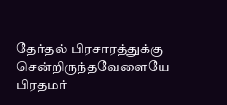தேர்தல் பிரசாரத்துக்கு சென்றிருந்தவேளையே பிரதமர்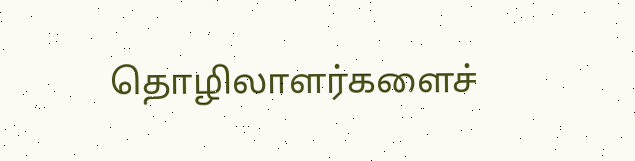தொழிலாளர்களைச்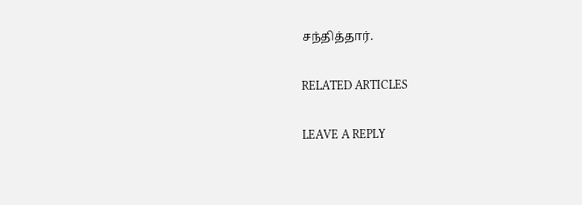சந்தித்தார்.

RELATED ARTICLES

LEAVE A REPLY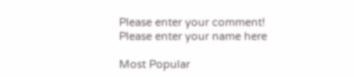Please enter your comment!
Please enter your name here

Most Popular